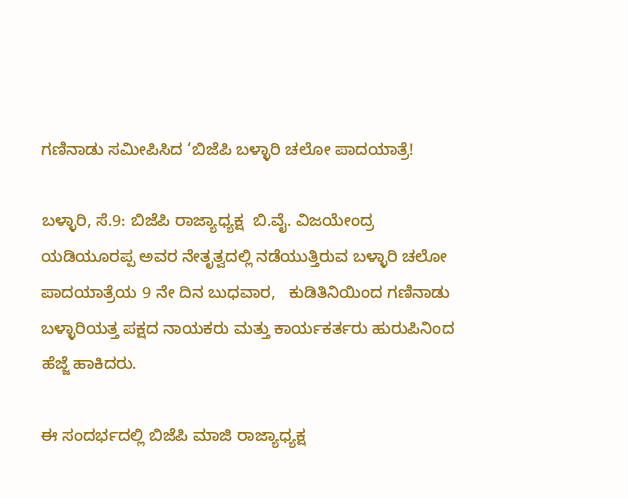ಗಣಿನಾಡು ಸಮೀಪಿಸಿದ ‘ಬಿಜೆಪಿ ಬಳ್ಳಾರಿ ಚಲೋ ಪಾದಯಾತ್ರೆ!

ಬಳ್ಳಾರಿ, ಸೆ.9: ಬಿಜೆಪಿ ರಾಜ್ಯಾಧ್ಯಕ್ಷ  ಬಿ.ವೈ. ವಿಜಯೇಂದ್ರ ಯಡಿಯೂರಪ್ಪ ಅವರ ನೇತೃತ್ವದಲ್ಲಿ ನಡೆಯುತ್ತಿರುವ ಬಳ್ಳಾರಿ ಚಲೋ ಪಾದಯಾತ್ರೆಯ 9 ನೇ ದಿನ ಬುಧವಾರ,   ಕುಡಿತಿನಿಯಿಂದ ಗಣಿನಾಡು ಬಳ್ಳಾರಿಯತ್ತ ಪಕ್ಷದ ನಾಯಕರು ಮತ್ತು ಕಾರ್ಯಕರ್ತರು ಹುರುಪಿನಿಂದ ಹೆಜ್ಜೆ ಹಾಕಿದರು.

ಈ ಸಂದರ್ಭದಲ್ಲಿ ಬಿಜೆಪಿ ಮಾಜಿ ರಾಜ್ಯಾಧ್ಯಕ್ಷ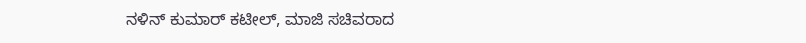ನಳಿನ್‌ ಕುಮಾರ್‌ ಕಟೀಲ್‌, ಮಾಜಿ ಸಚಿವರಾದ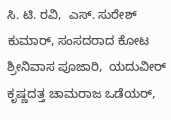ಸಿ. ಟಿ. ರವಿ,  ಎಸ್. ಸುರೇಶ್ ಕುಮಾರ್‌, ಸಂಸದರಾದ ಕೋಟ ಶ್ರೀನಿವಾಸ ಪೂಜಾರಿ,  ಯದುವೀರ್ ಕೃಷ್ಣದತ್ತ ಚಾಮರಾಜ ಒಡೆಯರ್,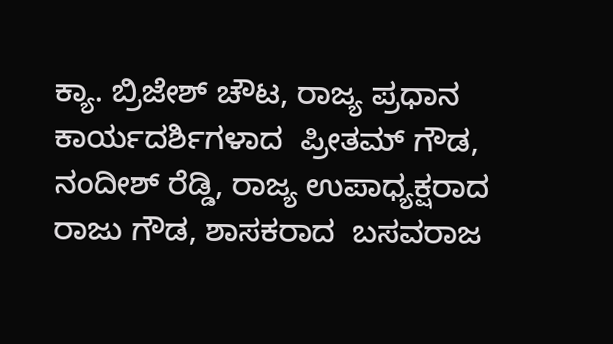ಕ್ಯಾ. ಬ್ರಿಜೇಶ್‌ ಚೌಟ, ರಾಜ್ಯ ಪ್ರಧಾನ ಕಾರ್ಯದರ್ಶಿಗಳಾದ  ಪ್ರೀತಮ್‌ ಗೌಡ,  ನಂದೀಶ್‌ ರೆಡ್ಡಿ, ರಾಜ್ಯ ಉಪಾಧ್ಯಕ್ಷರಾದ  ರಾಜು ಗೌಡ, ಶಾಸಕರಾದ  ಬಸವರಾಜ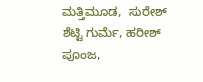ಮತ್ತಿಮೂಡ,  ಸುರೇಶ್‌ ಶೆಟ್ಟಿ ಗುರ್ಮೆ, ಹರೀಶ್‌ ಪೂಂಜ,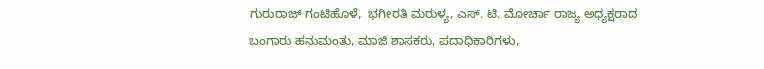ಗುರುರಾಜ್‌ ಗಂಟಿಹೊಳೆ,  ಭಗೀರತಿ ಮರುಳ್ಯ, ಎಸ್. ಟಿ. ಮೋರ್ಚಾ ರಾಜ್ಯ ಅಧ್ಯಕ್ಷರಾದ  ಬಂಗಾರು ಹನುಮಂತು, ಮಾಜಿ ಶಾಸಕರು, ಪದಾಧಿಕಾರಿಗಳು,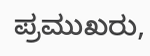ಪ್ರಮುಖರು,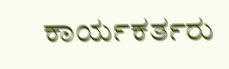ಕಾರ್ಯಕರ್ತರು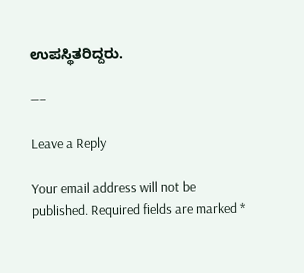ಉಪಸ್ಥಿತರಿದ್ದರು.

—–

Leave a Reply

Your email address will not be published. Required fields are marked *